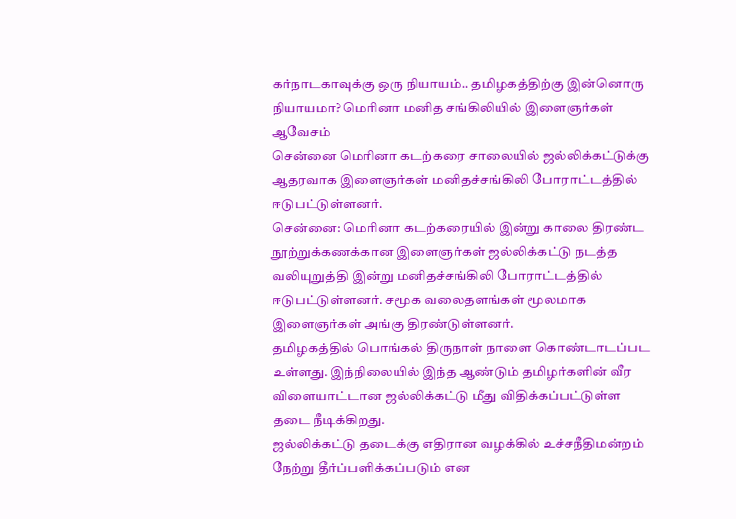கர்நாடகாவுக்கு ஒரு நியாயம்.. தமிழகத்திற்கு இன்னொரு நியாயமா? மெரினா மனித சங்கிலியில் இளைஞர்கள் ஆவேசம்
சென்னை மெரினா கடற்கரை சாலையில் ஜல்லிக்கட்டுக்கு ஆதரவாக இளைஞர்கள் மனிதச்சங்கிலி போராட்டத்தில் ஈடுபட்டுள்ளனர்.
சென்னை: மெரினா கடற்கரையில் இன்று காலை திரண்ட நூற்றுக்கணக்கான இளைஞர்கள் ஜல்லிக்கட்டு நடத்த வலியுறுத்தி இன்று மனிதச்சங்கிலி போராட்டத்தில் ஈடுபட்டுள்ளனர். சமூக வலைதளங்கள் மூலமாக இளைஞர்கள் அங்கு திரண்டுள்ளனர்.
தமிழகத்தில் பொங்கல் திருநாள் நாளை கொண்டாடப்பட உள்ளது. இந்நிலையில் இந்த ஆண்டும் தமிழர்களின் வீர விளையாட்டான ஜல்லிக்கட்டு மீது விதிக்கப்பட்டுள்ள தடை நீடிக்கிறது.
ஜல்லிக்கட்டு தடைக்கு எதிரான வழக்கில் உச்சநீதிமன்றம் நேற்று தீர்ப்பளிக்கப்படும் என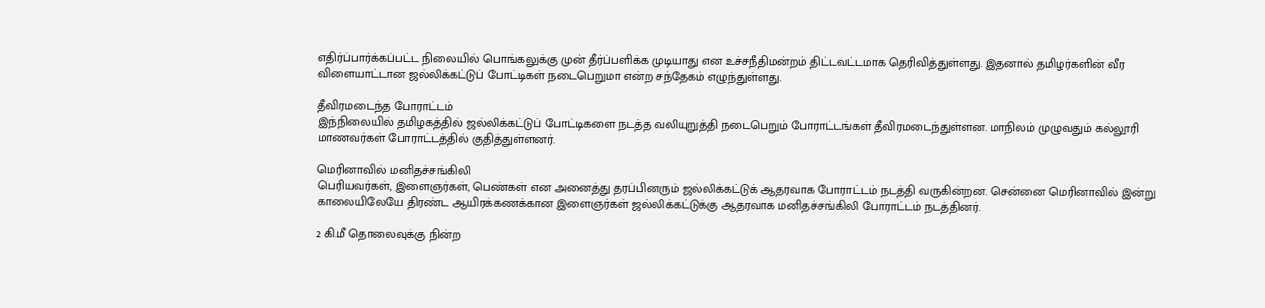எதிர்ப்பார்க்கப்பட்ட நிலையில் பொங்கலுக்கு முன் தீர்ப்பளிக்க முடியாது என உச்சநீதிமன்றம் திட்டவட்டமாக தெரிவித்துள்ளது. இதனால் தமிழர்களின் வீர விளையாட்டான ஜல்லிக்கட்டுப் போட்டிகள் நடைபெறுமா என்ற சந்தேகம் எழுந்துள்ளது.

தீவிரமடைந்த போராட்டம்
இந்நிலையில் தமிழகத்தில் ஜல்லிக்கட்டுப் போட்டிகளை நடத்த வலியுறுத்தி நடைபெறும் போராட்டங்கள் தீவிரமடைந்துள்ளன. மாநிலம் முழுவதும் கல்லூரி மாணவர்கள் போராட்டத்தில் குதித்துள்ளனர்.

மெரினாவில் மனிதச்சங்கிலி
பெரியவர்கள், இளைஞர்கள், பெண்கள் என அனைத்து தரப்பினரும் ஜல்லிக்கட்டுக் ஆதரவாக போராட்டம் நடத்தி வருகின்றன. சென்னை மெரினாவில் இன்று காலையிலேயே திரண்ட ஆயிரக்கணக்கான இளைஞர்கள் ஜல்லிக்கட்டுக்கு ஆதரவாக மனிதச்சங்கிலி போராட்டம் நடத்தினர்.

2 கி.மீ தொலைவுக்கு நின்ற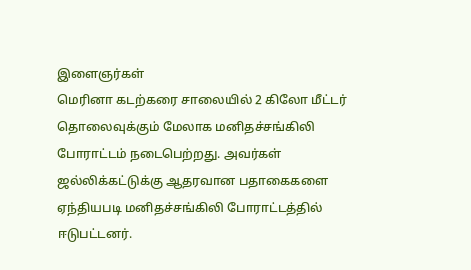இளைஞர்கள்
மெரினா கடற்கரை சாலையில் 2 கிலோ மீட்டர் தொலைவுக்கும் மேலாக மனிதச்சங்கிலி போராட்டம் நடைபெற்றது. அவர்கள் ஜல்லிக்கட்டுக்கு ஆதரவான பதாகைகளை ஏந்தியபடி மனிதச்சங்கிலி போராட்டத்தில் ஈடுபட்டனர்.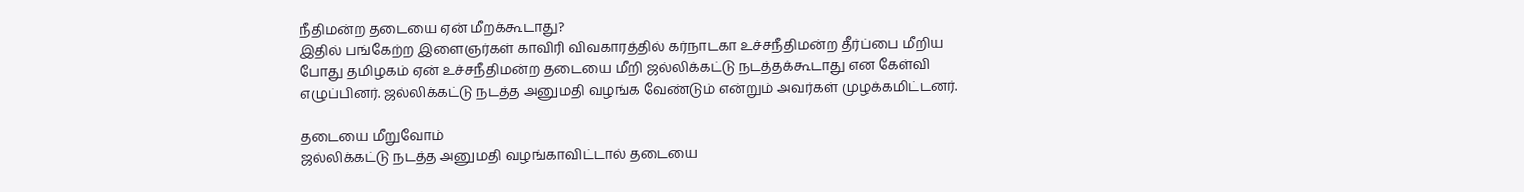நீதிமன்ற தடையை ஏன் மீறக்கூடாது?
இதில் பங்கேற்ற இளைஞர்கள் காவிரி விவகாரத்தில் கர்நாடகா உச்சநீதிமன்ற தீர்ப்பை மீறிய போது தமிழகம் ஏன் உச்சநீதிமன்ற தடையை மீறி ஜல்லிக்கட்டு நடத்தக்கூடாது என கேள்வி எழுப்பினர். ஜல்லிக்கட்டு நடத்த அனுமதி வழங்க வேண்டும் என்றும் அவர்கள் முழக்கமிட்டனர்.

தடையை மீறுவோம்
ஜல்லிக்கட்டு நடத்த அனுமதி வழங்காவிட்டால் தடையை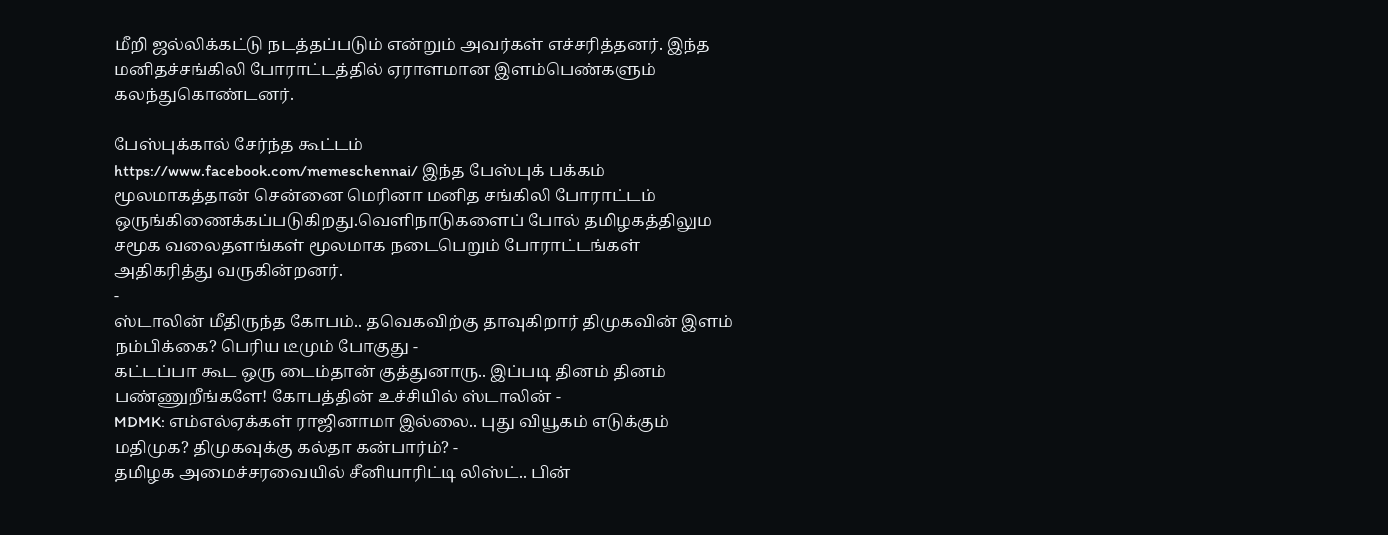மீறி ஜல்லிக்கட்டு நடத்தப்படும் என்றும் அவர்கள் எச்சரித்தனர். இந்த மனிதச்சங்கிலி போராட்டத்தில் ஏராளமான இளம்பெண்களும் கலந்துகொண்டனர்.

பேஸ்புக்கால் சேர்ந்த கூட்டம்
https://www.facebook.com/memeschennai/ இந்த பேஸ்புக் பக்கம் மூலமாகத்தான் சென்னை மெரினா மனித சங்கிலி போராட்டம் ஒருங்கிணைக்கப்படுகிறது.வெளிநாடுகளைப் போல் தமிழகத்திலும சமூக வலைதளங்கள் மூலமாக நடைபெறும் போராட்டங்கள் அதிகரித்து வருகின்றனர்.
-
ஸ்டாலின் மீதிருந்த கோபம்.. தவெகவிற்கு தாவுகிறார் திமுகவின் இளம் நம்பிக்கை? பெரிய டீமும் போகுது -
கட்டப்பா கூட ஒரு டைம்தான் குத்துனாரு.. இப்படி தினம் தினம் பண்ணுறீங்களே! கோபத்தின் உச்சியில் ஸ்டாலின் -
MDMK: எம்எல்ஏக்கள் ராஜினாமா இல்லை.. புது வியூகம் எடுக்கும் மதிமுக? திமுகவுக்கு கல்தா கன்பார்ம்? -
தமிழக அமைச்சரவையில் சீனியாரிட்டி லிஸ்ட்.. பின்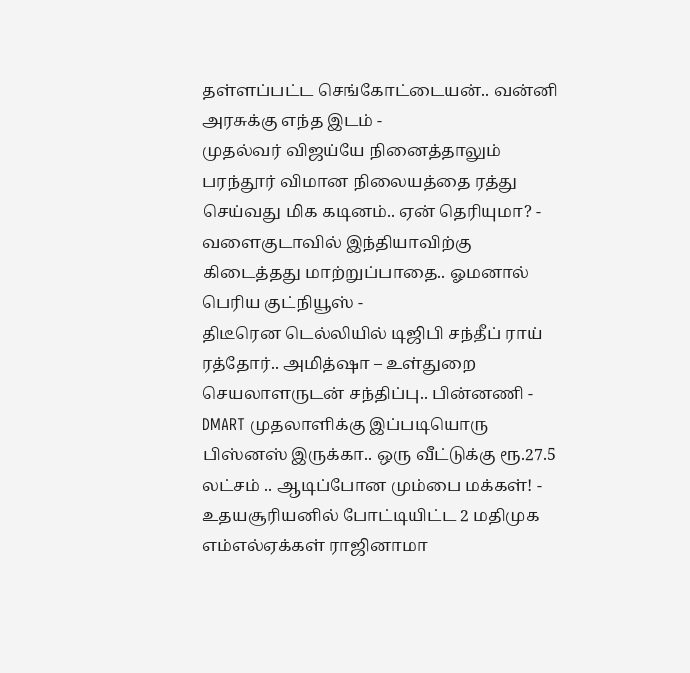தள்ளப்பட்ட செங்கோட்டையன்.. வன்னி அரசுக்கு எந்த இடம் -
முதல்வர் விஜய்யே நினைத்தாலும் பரந்தூர் விமான நிலையத்தை ரத்து செய்வது மிக கடினம்.. ஏன் தெரியுமா? -
வளைகுடாவில் இந்தியாவிற்கு கிடைத்தது மாற்றுப்பாதை.. ஓமனால் பெரிய குட்நியூஸ் -
திடீரென டெல்லியில் டிஜிபி சந்தீப் ராய் ரத்தோர்.. அமித்ஷா – உள்துறை செயலாளருடன் சந்திப்பு.. பின்னணி -
DMART முதலாளிக்கு இப்படியொரு பிஸ்னஸ் இருக்கா.. ஒரு வீட்டுக்கு ரூ.27.5 லட்சம் .. ஆடிப்போன மும்பை மக்கள்! -
உதயசூரியனில் போட்டியிட்ட 2 மதிமுக எம்எல்ஏக்கள் ராஜினாமா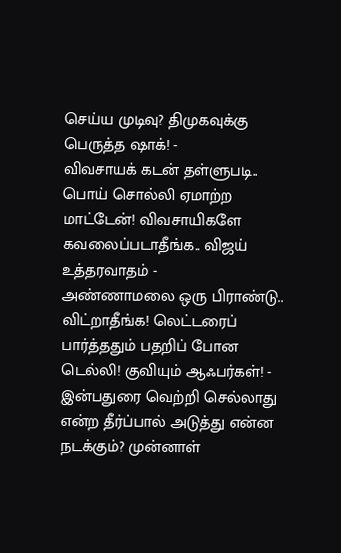செய்ய முடிவு? திமுகவுக்கு பெருத்த ஷாக்! -
விவசாயக் கடன் தள்ளுபடி.. பொய் சொல்லி ஏமாற்ற மாட்டேன்! விவசாயிகளே கவலைப்படாதீங்க.. விஜய் உத்தரவாதம் -
அண்ணாமலை ஒரு பிராண்டு.. விட்றாதீங்க! லெட்டரைப் பார்த்ததும் பதறிப் போன டெல்லி! குவியும் ஆஃபர்கள்! -
இன்பதுரை வெற்றி செல்லாது என்ற தீர்ப்பால் அடுத்து என்ன நடக்கும்? முன்னாள்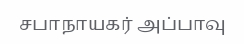சபாநாயகர் அப்பாவு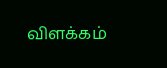விளக்கம்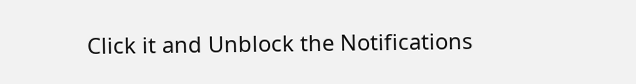Click it and Unblock the Notifications